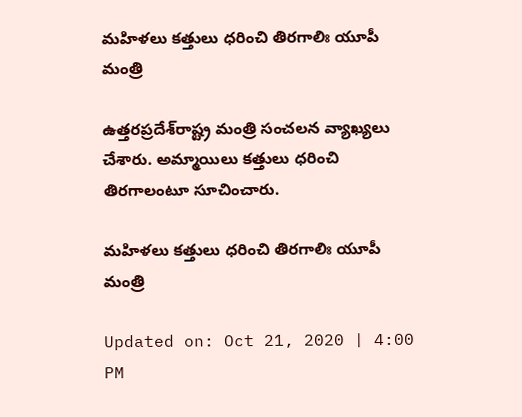మహిళలు కత్తులు ధరించి తిరగాలిః యూపీ మంత్రి

ఉత్తరప్రదేశ్‌రాష్ట్ర మంత్రి సంచలన వ్యాఖ్యలు చేశారు. అమ్మాయిలు కత్తులు ధరించి తిరగాలంటూ సూచించారు.

మహిళలు కత్తులు ధరించి తిరగాలిః యూపీ మంత్రి

Updated on: Oct 21, 2020 | 4:00 PM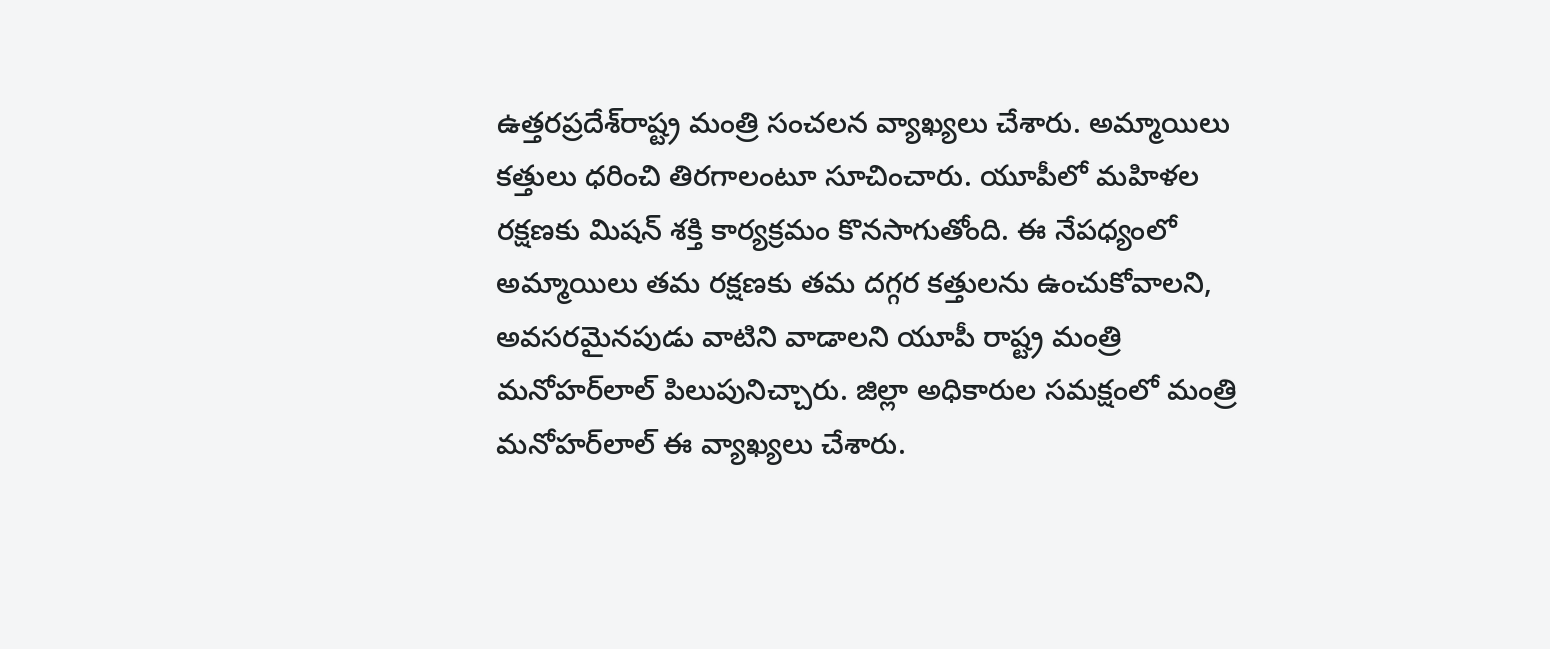ఉత్తరప్రదేశ్‌రాష్ట్ర మంత్రి సంచలన వ్యాఖ్యలు చేశారు. అమ్మాయిలు కత్తులు ధరించి తిరగాలంటూ సూచించారు. యూపీలో మహిళల రక్షణకు మిషన్ శక్తి కార్యక్రమం కొనసాగుతోంది. ఈ నేపధ్యంలో అమ్మాయిలు తమ రక్షణకు తమ దగ్గర కత్తులను ఉంచుకోవాలని, అవసరమైనపుడు వాటిని వాడాలని యూపీ రాష్ట్ర మంత్రి మనోహర్‌లాల్ పిలుపునిచ్చారు. జిల్లా అధికారుల సమక్షంలో మంత్రి మనోహర్‌లాల్ ఈ వ్యాఖ్యలు చేశారు.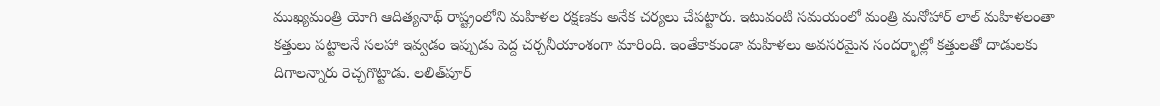ముఖ్యమంత్రి యోగి ఆదిత్యనాథ్ రాష్ట్రంలోని మహిళల రక్షణకు అనేక చర్యలు చేపట్టారు. ఇటువంటి సమయంలో మంత్రి మనోహార్ లాల్ మహిళలంతా కత్తులు పట్టాలనే సలహా ఇవ్వడం ఇప్పుడు పెద్ద చర్చనీయాంశంగా మారింది. ఇంతేకాకుండా మహిళలు అవసరమైన సందర్భాల్లో కత్తులతో దాడులకు దిగాలన్నారు రెచ్చగొట్టాడు. లలిత్‌పూర్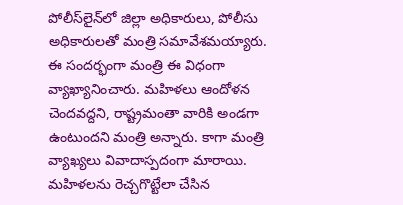పోలీస్‌లైన్‌లో జిల్లా అధికారులు, పోలీసు అధికారులతో మంత్రి సమావేశమయ్యారు. ఈ సందర్భంగా మంత్రి ఈ విధంగా వ్యాఖ్యానించారు. మహిళలు ఆందోళన చెందవద్దని, రాష్ట్రమంతా వారికి అండగా ఉంటుందని మంత్రి అన్నారు. కాగా మంత్రి వ్యాఖ్యలు వివాదాస్పదంగా మారాయి. మహిళలను రెచ్చగొట్టేలా చేసిన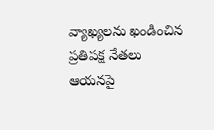వ్యాఖ్యలను ఖండించిన ప్రతిపక్ష నేతలు ఆయనపై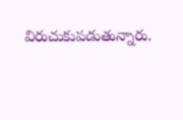విరుచుకుపడుతున్నారు.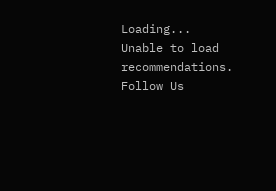Loading...
Unable to load recommendations.
Follow Us